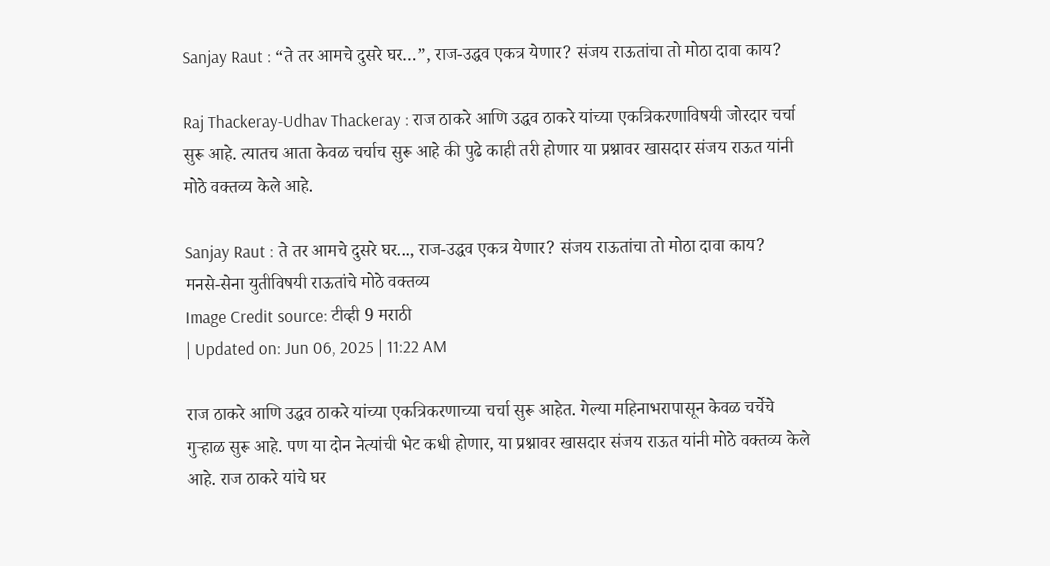Sanjay Raut : “ते तर आमचे दुसरे घर…”, राज-उद्धव एकत्र येणार? संजय राऊतांचा तो मोठा दावा काय?

Raj Thackeray-Udhav Thackeray : राज ठाकरे आणि उद्धव ठाकरे यांच्या एकत्रि‍करणाविषयी जोरदार चर्चा सुरू आहे. त्यातच आता केवळ चर्चाच सुरू आहे की पुढे काही तरी होणार या प्रश्नावर खासदार संजय राऊत यांनी मोठे वक्तव्य केले आहे.

Sanjay Raut : ते तर आमचे दुसरे घर..., राज-उद्धव एकत्र येणार? संजय राऊतांचा तो मोठा दावा काय?
मनसे-सेना युतीविषयी राऊतांचे मोठे वक्तव्य
Image Credit source: टीव्ही 9 मराठी
| Updated on: Jun 06, 2025 | 11:22 AM

राज ठाकरे आणि उद्धव ठाकरे यांच्या एकत्रि‍करणाच्या चर्चा सुरू आहेत. गेल्या महिनाभरापासून केवळ चर्चेचे गुऱ्हाळ सुरू आहे. पण या दोन नेत्यांची भेट कधी होणार, या प्रश्नावर खासदार संजय राऊत यांनी मोठे वक्तव्य केले आहे. राज ठाकरे यांचे घर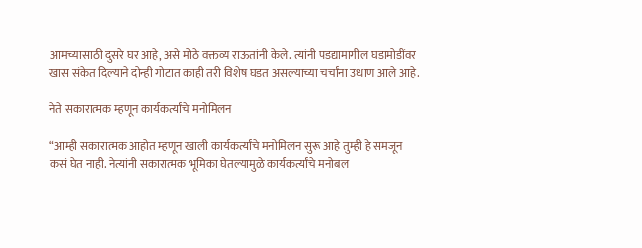आमच्यासाठी दुसरे घर आहे, असे मोठे वक्तव्य राऊतांनी केले. त्यांनी पडद्यामागील घडामोडींवर खास संकेत दिल्याने दोन्ही गोटात काही तरी विशेष घडत असल्याच्या चर्चांना उधाण आले आहे.

नेते सकारात्मक म्हणून कार्यकर्त्यांचे मनोमिलन

“आम्ही सकारात्मक आहोत म्हणून खाली कार्यकर्त्यांचे मनोमिलन सुरू आहे तुम्ही हे समजून कसं घेत नाही. नेत्यांनी सकारात्मक भूमिका घेतल्यामुळे कार्यकर्त्यांचे मनोबल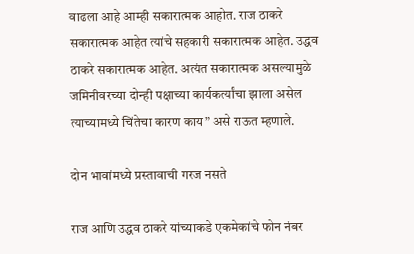वाढला आहे आम्ही सकारात्मक आहोत. राज ठाकरे सकारात्मक आहेत त्यांचे सहकारी सकारात्मक आहेत. उद्धव ठाकरे सकारात्मक आहेत. अत्यंत सकारात्मक असल्यामुळे जमिनीवरच्या दोन्ही पक्षाच्या कार्यकर्त्यांचा झाला असेल त्याच्यामध्ये चिंतेचा कारण काय” असे राऊत म्हणाले.

दोन भावांमध्ये प्रस्तावाची गरज नसते

राज आणि उद्धव ठाकरे यांच्याकडे एकमेकांचे फोन नंबर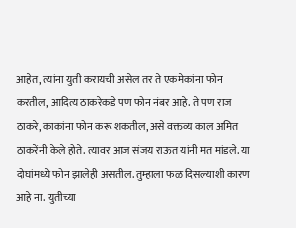आहेत, त्यांना युती करायची असेल तर ते एकमेकांना फोन करतील, आदित्य ठाकरेकडे पण फोन नंबर आहे. ते पण राज ठाकरे, काकांना फोन करू शकतील, असे वक्तव्य काल अमित ठाकरेंनी केले होते. त्यावर आज संजय राऊत यांनी मत मांडले. या दोघांमध्ये फोन झालेही असतील. तुम्हाला फळ दिसल्याशी कारण आहे ना. युतीच्या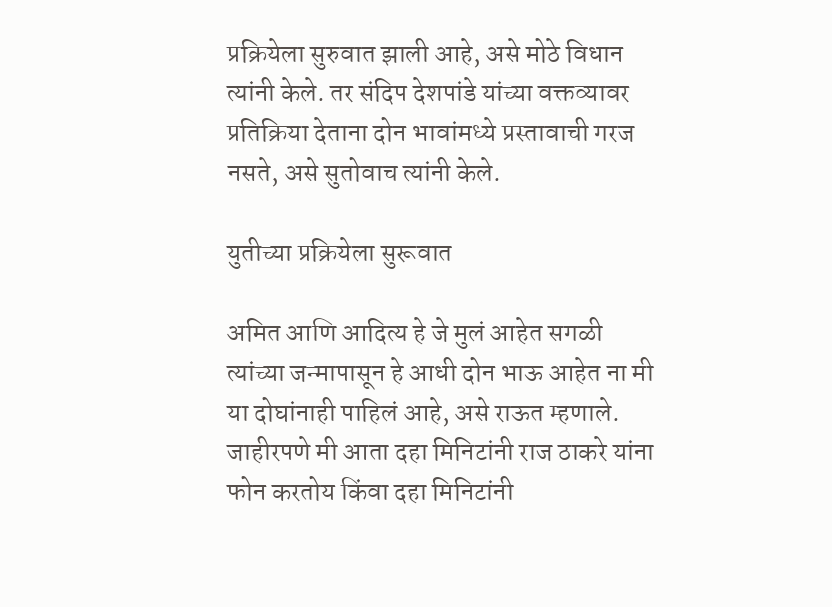प्रक्रियेला सुरुवात झाली आहे, असे मोठे विधान त्यांनी केले. तर संदिप देशपांडे यांच्या वक्तव्यावर प्रतिक्रिया देताना दोन भावांमध्ये प्रस्तावाची गरज नसते, असे सुतोवाच त्यांनी केले.

युतीच्या प्रक्रियेला सुरूवात

अमित आणि आदित्य हे जे मुलं आहेत सगळी त्यांच्या जन्मापासून हे आधी दोन भाऊ आहेत ना मी या दोघांनाही पाहिलं आहे, असे राऊत म्हणाले. जाहीरपणे मी आता दहा मिनिटांनी राज ठाकरे यांना फोन करतोय किंवा दहा मिनिटांनी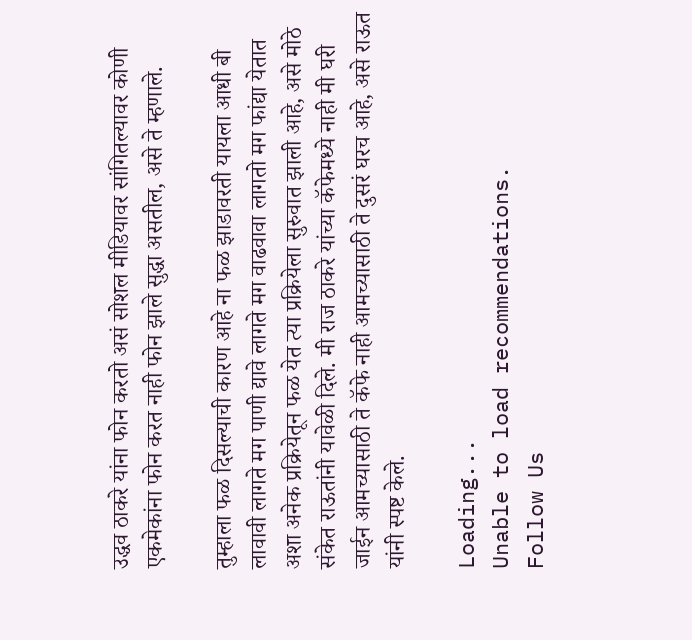उद्धव ठाकरे यांना फोन करतो असं सोशल मीडियावर सांगितल्यावर कोणी एकमेकांना फोन करत नाही फोन झाले सुद्धा असतील, असे ते म्हणाले.

तुम्हाला फळ दिसल्याची कारण आहे ना फळ झाडावरती यायला आधी बी लावावी लागते मग पाणी द्यावे लागते मग वाढवावा लागतो मग फांद्या येतात अशा अनेक प्रक्रियेतून फळ येत त्या प्रक्रियेला सुरुवात झाली आहे, असे मोठे संकेत राऊतांनी यावेळी दिले. मी राज ठाकरे यांच्या कॅफेमध्ये नाही मी घरी जाईन आमच्यासाठी ते कॅफे नाही आमच्यासाठी ते दुसरं घरच आहे, असे राऊत यांनी स्पष्ट केले.

Loading...
Unable to load recommendations.
Follow Us